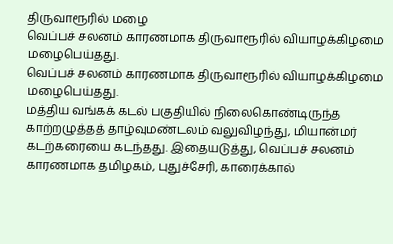திருவாரூரில் மழை
வெப்பச் சலனம் காரணமாக திருவாரூரில் வியாழக்கிழமை மழைபெய்தது.
வெப்பச் சலனம் காரணமாக திருவாரூரில் வியாழக்கிழமை மழைபெய்தது.
மத்திய வங்கக் கடல் பகுதியில் நிலைகொண்டிருந்த காற்றழுத்தத் தாழ்வுமண்டலம் வலுவிழந்து, மியான்மர் கடற்கரையை கடந்தது. இதையடுத்து, வெப்பச் சலனம் காரணமாக தமிழகம், புதுச்சேரி, காரைக்கால்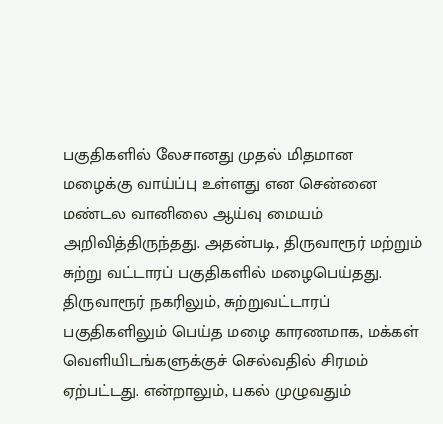பகுதிகளில் லேசானது முதல் மிதமான மழைக்கு வாய்ப்பு உள்ளது என சென்னை மண்டல வானிலை ஆய்வு மையம் அறிவித்திருந்தது. அதன்படி, திருவாரூர் மற்றும் சுற்று வட்டாரப் பகுதிகளில் மழைபெய்தது.
திருவாரூர் நகரிலும், சுற்றுவட்டாரப் பகுதிகளிலும் பெய்த மழை காரணமாக, மக்கள் வெளியிடங்களுக்குச் செல்வதில் சிரமம் ஏற்பட்டது. என்றாலும், பகல் முழுவதும்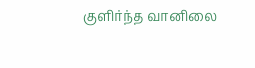குளிர்ந்த வானிலை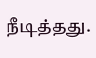நீடித்தது.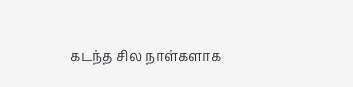கடந்த சில நாள்களாக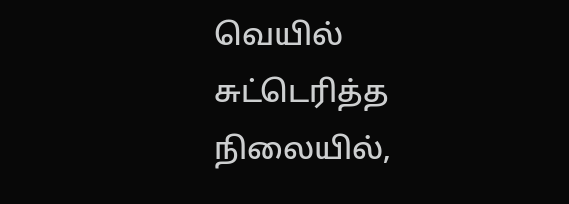வெயில் சுட்டெரித்த நிலையில்,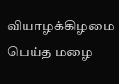வியாழக்கிழமை பெய்த மழை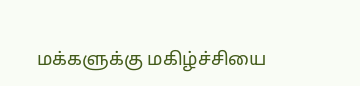மக்களுக்கு மகிழ்ச்சியை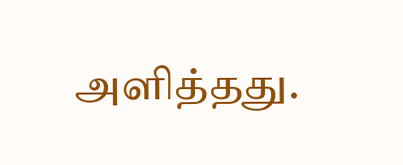அளித்தது.